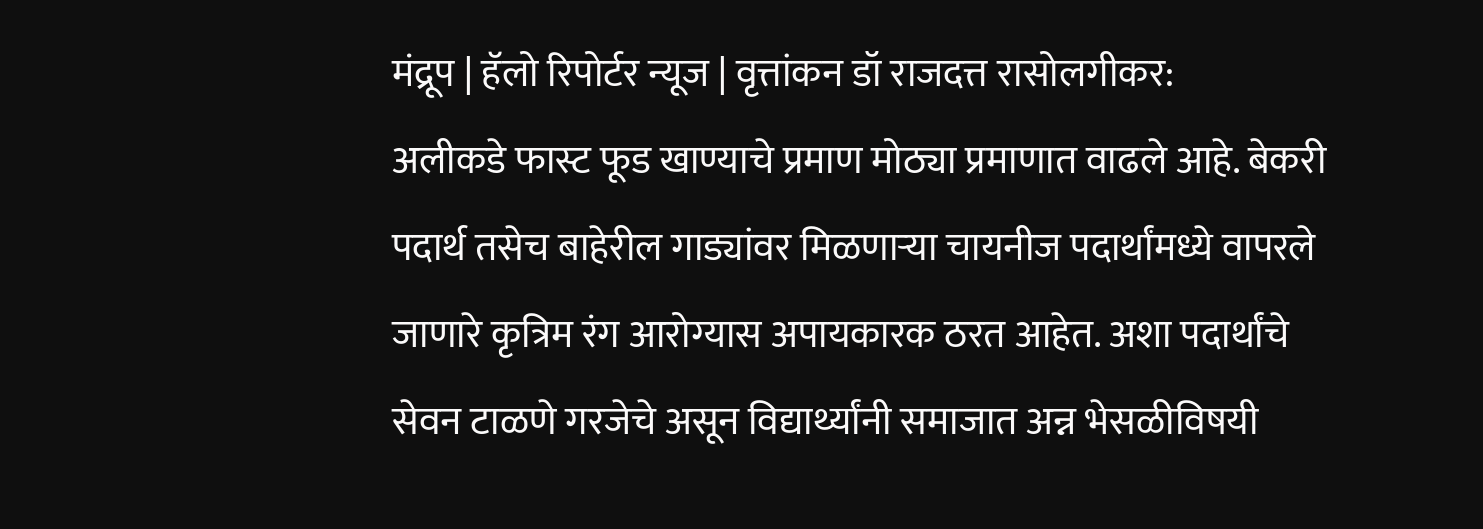मंद्रूप | हॅलो रिपोर्टर न्यूज | वृत्तांकन डॉ राजदत्त रासोलगीकर:
अलीकडे फास्ट फूड खाण्याचे प्रमाण मोठ्या प्रमाणात वाढले आहे. बेकरी पदार्थ तसेच बाहेरील गाड्यांवर मिळणाऱ्या चायनीज पदार्थांमध्ये वापरले जाणारे कृत्रिम रंग आरोग्यास अपायकारक ठरत आहेत. अशा पदार्थांचे सेवन टाळणे गरजेचे असून विद्यार्थ्यांनी समाजात अन्न भेसळीविषयी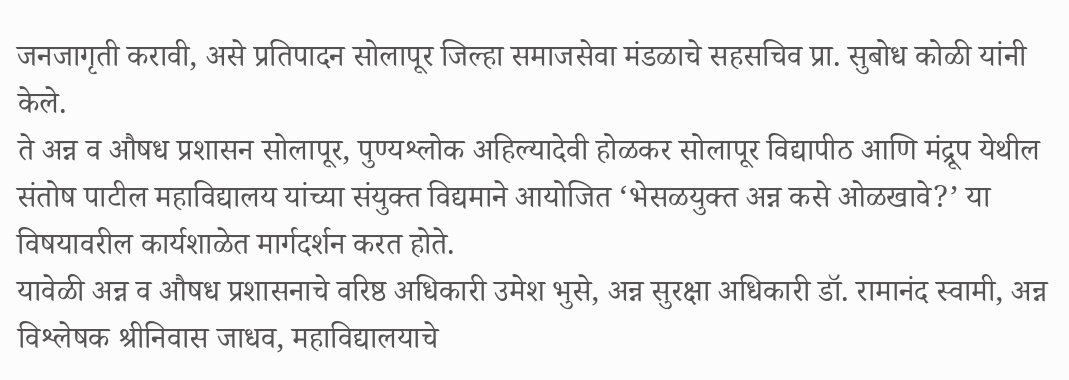जनजागृती करावी, असे प्रतिपादन सोलापूर जिल्हा समाजसेवा मंडळाचे सहसचिव प्रा. सुबोध कोळी यांनी केले.
ते अन्न व औषध प्रशासन सोलापूर, पुण्यश्लोक अहिल्यादेवी होळकर सोलापूर विद्यापीठ आणि मंद्रूप येथील संतोष पाटील महाविद्यालय यांच्या संयुक्त विद्यमाने आयोजित ‘भेसळयुक्त अन्न कसे ओळखावे?’ या विषयावरील कार्यशाळेत मार्गदर्शन करत होते.
यावेळी अन्न व औषध प्रशासनाचे वरिष्ठ अधिकारी उमेश भुसे, अन्न सुरक्षा अधिकारी डॉ. रामानंद स्वामी, अन्न विश्लेषक श्रीनिवास जाधव, महाविद्यालयाचे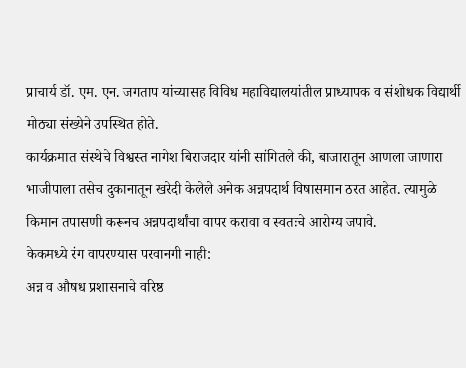प्राचार्य डॉ. एम. एन. जगताप यांच्यासह विविध महाविद्यालयांतील प्राध्यापक व संशोधक विद्यार्थी मोठ्या संख्येने उपस्थित होते.
कार्यक्रमात संस्थेचे विश्वस्त नागेश बिराजदार यांनी सांगितले की, बाजारातून आणला जाणारा भाजीपाला तसेच दुकानातून खरेदी केलेले अनेक अन्नपदार्थ विषासमान ठरत आहेत. त्यामुळे किमान तपासणी करूनच अन्नपदार्थांचा वापर करावा व स्वतःचे आरोग्य जपावे.
केकमध्ये रंग वापरण्यास परवानगी नाही:
अन्न व औषध प्रशासनाचे वरिष्ठ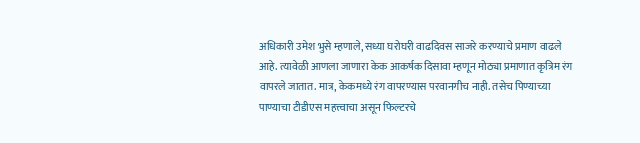अधिकारी उमेश भुसे म्हणाले, सध्या घरोघरी वाढदिवस साजरे करण्याचे प्रमाण वाढले आहे. त्यावेळी आणला जाणारा केक आकर्षक दिसावा म्हणून मोठ्या प्रमाणात कृत्रिम रंग वापरले जातात. मात्र, केकमध्ये रंग वापरण्यास परवानगीच नाही. तसेच पिण्याच्या पाण्याचा टीडीएस महत्त्वाचा असून फिल्टरचे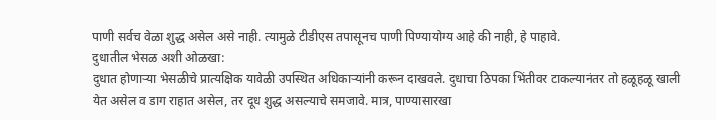पाणी सर्वच वेळा शुद्ध असेल असे नाही. त्यामुळे टीडीएस तपासूनच पाणी पिण्यायोग्य आहे की नाही, हे पाहावे.
दुधातील भेसळ अशी ओळखा:
दुधात होणाऱ्या भेसळीचे प्रात्यक्षिक यावेळी उपस्थित अधिकाऱ्यांनी करून दाखवले. दुधाचा ठिपका भिंतीवर टाकल्यानंतर तो हळूहळू खाली येत असेल व डाग राहात असेल, तर दूध शुद्ध असल्याचे समजावे. मात्र, पाण्यासारखा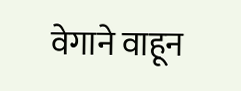वेगाने वाहून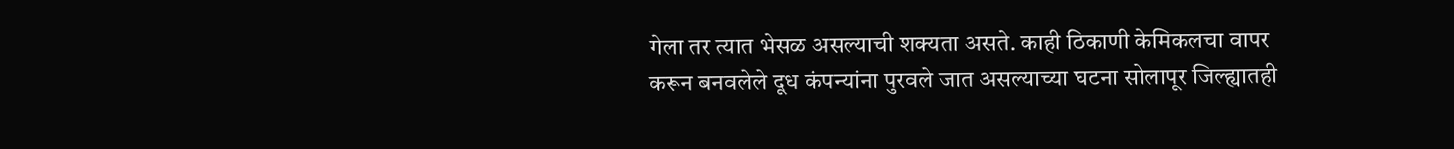गेला तर त्यात भेसळ असल्याची शक्यता असते. काही ठिकाणी केमिकलचा वापर करून बनवलेले दूध कंपन्यांना पुरवले जात असल्याच्या घटना सोलापूर जिल्ह्यातही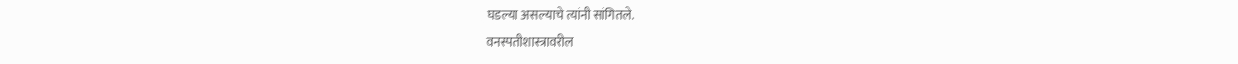घडल्या असल्याचे त्यांनी सांगितले.
वनस्पतीशास्त्रावरील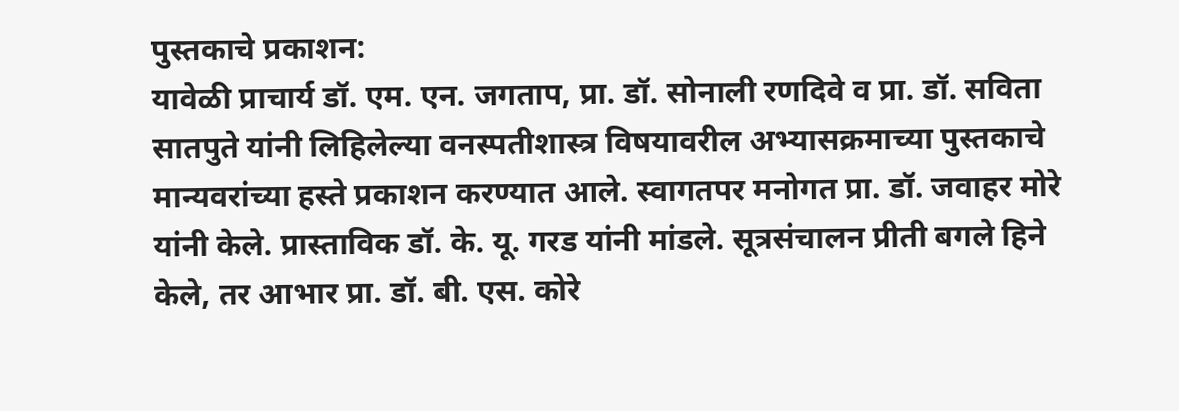पुस्तकाचे प्रकाशन:
यावेळी प्राचार्य डॉ. एम. एन. जगताप, प्रा. डॉ. सोनाली रणदिवे व प्रा. डॉ. सविता सातपुते यांनी लिहिलेल्या वनस्पतीशास्त्र विषयावरील अभ्यासक्रमाच्या पुस्तकाचे मान्यवरांच्या हस्ते प्रकाशन करण्यात आले. स्वागतपर मनोगत प्रा. डॉ. जवाहर मोरे यांनी केले. प्रास्ताविक डॉ. के. यू. गरड यांनी मांडले. सूत्रसंचालन प्रीती बगले हिने केले, तर आभार प्रा. डॉ. बी. एस. कोरे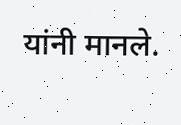यांनी मानले.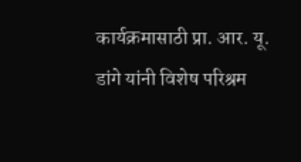कार्यक्रमासाठी प्रा. आर. यू. डांगे यांनी विशेष परिश्रम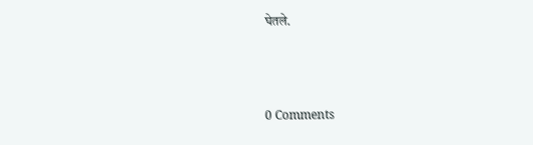घेतले.



0 Comments